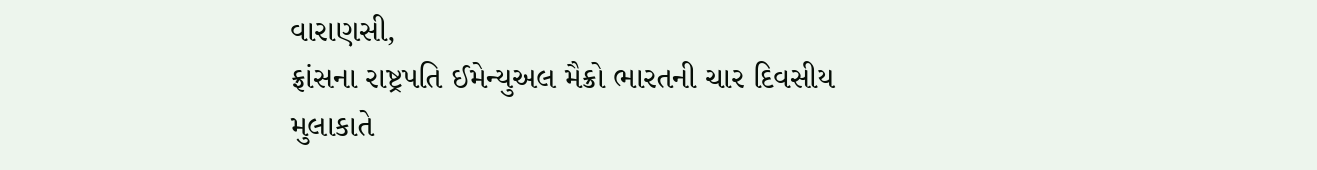વારાણસી,
ફ્રાંસના રાષ્ટ્રપતિ ઈમેન્યુઅલ મૈક્રો ભારતની ચાર દિવસીય મુલાકાતે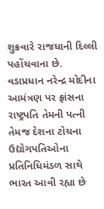શુક્રવારે રાજધાની દિલ્લી પહોંચવાના છે. વડાપ્રધાન નરેન્દ્ર મોદીના આમંત્રણ પર ફ્રાંસના રાષ્ટ્રપતિ તેમની પત્ની તેમજ દેશના ટોચના ઉદ્યોગપતિઓના પ્રતિનિધિમંડળ સાથે ભારત આવી રહ્યા છે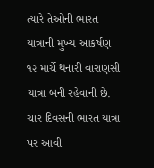ત્યારે તેઓની ભારત યાત્રાની મુખ્ય આકર્ષણ ૧૨ માર્ચે થનારી વારાણસી યાત્રા બની રહેવાની છે.
ચાર દિવસની ભારત યાત્રા પર આવી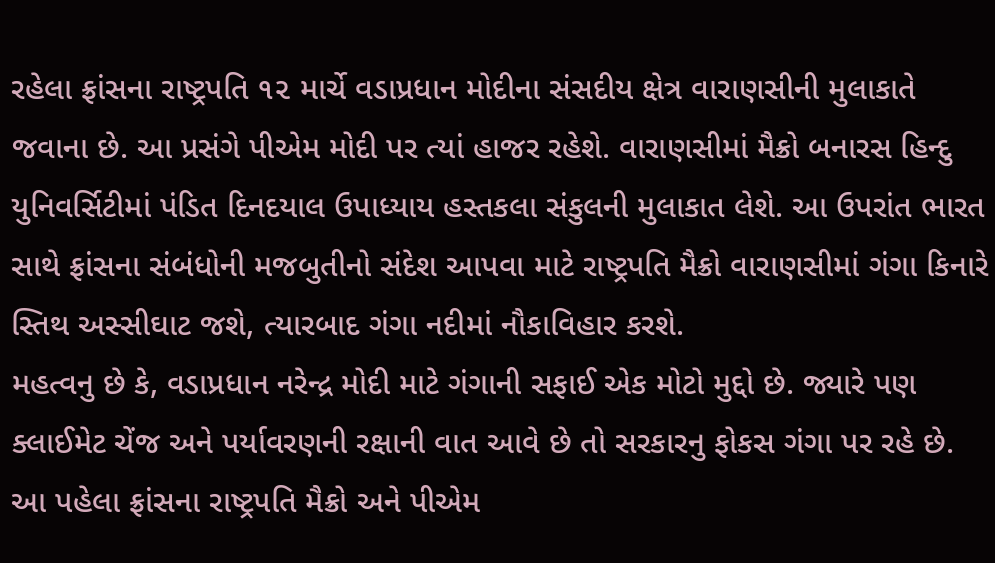રહેલા ફ્રાંસના રાષ્ટ્રપતિ ૧૨ માર્ચે વડાપ્રધાન મોદીના સંસદીય ક્ષેત્ર વારાણસીની મુલાકાતે જવાના છે. આ પ્રસંગે પીએમ મોદી પર ત્યાં હાજર રહેશે. વારાણસીમાં મૈક્રો બનારસ હિન્દુ યુનિવર્સિટીમાં પંડિત દિનદયાલ ઉપાધ્યાય હસ્તકલા સંકુલની મુલાકાત લેશે. આ ઉપરાંત ભારત સાથે ફ્રાંસના સંબંધોની મજબુતીનો સંદેશ આપવા માટે રાષ્ટ્રપતિ મૈક્રો વારાણસીમાં ગંગા કિનારે સ્તિથ અસ્સીઘાટ જશે, ત્યારબાદ ગંગા નદીમાં નૌકાવિહાર કરશે.
મહત્વનુ છે કે, વડાપ્રધાન નરેન્દ્ર મોદી માટે ગંગાની સફાઈ એક મોટો મુદ્દો છે. જ્યારે પણ ક્લાઈમેટ ચેંજ અને પર્યાવરણની રક્ષાની વાત આવે છે તો સરકારનુ ફોકસ ગંગા પર રહે છે.
આ પહેલા ફ્રાંસના રાષ્ટ્રપતિ મૈક્રો અને પીએમ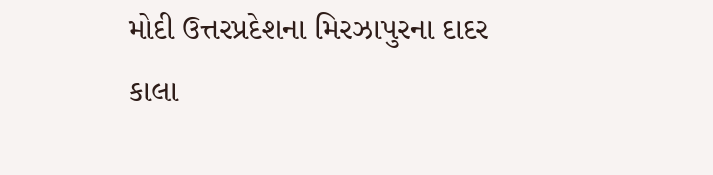મોદી ઉત્તરપ્રદેશના મિરઝાપુરના દાદર કાલા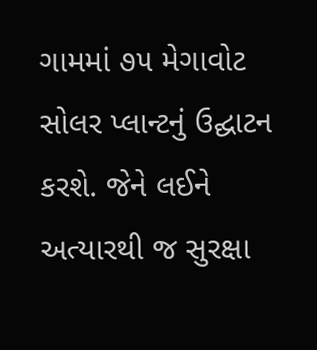ગામમાં ૭૫ મેગાવોટ સોલર પ્લાન્ટનું ઉદ્ઘાટન કરશે. જેને લઈને અત્યારથી જ સુરક્ષા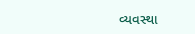વ્યવસ્થા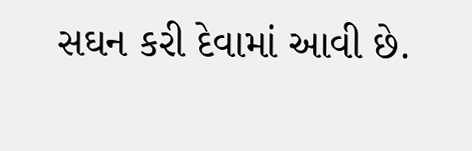સઘન કરી દેવામાં આવી છે.